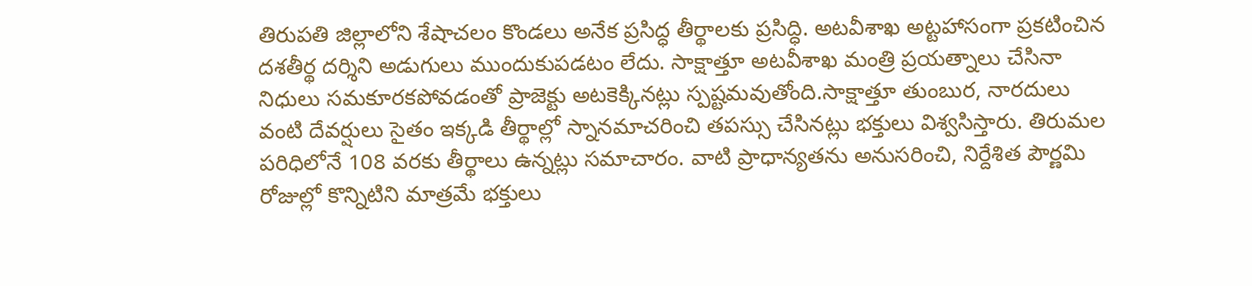తిరుపతి జిల్లాలోని శేషాచలం కొండలు అనేక ప్రసిద్ధ తీర్థాలకు ప్రసిద్ధి. అటవీశాఖ అట్టహాసంగా ప్రకటించిన దశతీర్థ దర్శిని అడుగులు ముందుకుపడటం లేదు. సాక్షాత్తూ అటవీశాఖ మంత్రి ప్రయత్నాలు చేసినా నిధులు సమకూరకపోవడంతో ప్రాజెక్టు అటకెక్కినట్లు స్పష్టమవుతోంది.సాక్షాత్తూ తుంబుర, నారదులు వంటి దేవర్షులు సైతం ఇక్కడి తీర్థాల్లో స్నానమాచరించి తపస్సు చేసినట్లు భక్తులు విశ్వసిస్తారు. తిరుమల పరిధిలోనే 108 వరకు తీర్థాలు ఉన్నట్లు సమాచారం. వాటి ప్రాధాన్యతను అనుసరించి, నిర్దేశిత పౌర్ణమి రోజుల్లో కొన్నిటిని మాత్రమే భక్తులు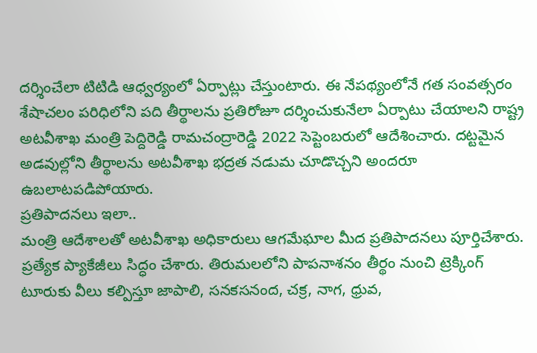దర్శించేలా టిటిడి ఆధ్వర్యంలో ఏర్పాట్లు చేస్తుంటారు. ఈ నేపథ్యంలోనే గత సంవత్సరం శేషాచలం పరిధిలోని పది తీర్థాలను ప్రతిరోజూ దర్శించుకునేలా ఏర్పాటు చేయాలని రాష్ట్ర అటవీశాఖ మంత్రి పెద్దిరెడ్డి రామచంద్రారెడ్డి 2022 సెప్టెంబరులో ఆదేశించారు. దట్టమైన అడవుల్లోని తీర్థాలను అటవీశాఖ భద్రత నడుమ చూడొచ్చని అందరూ ఉబలాటపడిపోయారు.
ప్రతిపాదనలు ఇలా..
మంత్రి ఆదేశాలతో అటవీశాఖ అధికారులు ఆగమేఘాల మీద ప్రతిపాదనలు పూర్తిచేశారు. ప్రత్యేక ప్యాకేజీలు సిద్ధం చేశారు. తిరుమలలోని పాపనాశనం తీర్థం నుంచి ట్రెక్కింగ్ టూరుకు వీలు కల్పిస్తూ జాపాలి, సనకసనంద, చక్ర, నాగ, ధ్రువ,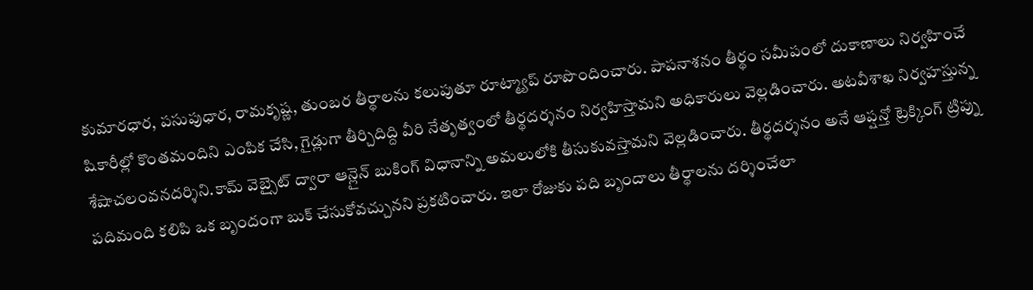కుమారధార, పసుపుధార, రామకృష్ణ, తుంబర తీర్థాలను కలుపుతూ రూట్మ్యాప్ రూపొందించారు. పాపనాశనం తీర్థం సమీపంలో దుకాణాలు నిర్వహించే షికారీల్లో కొంతమందిని ఎంపిక చేసి, గైడ్లుగా తీర్చిదిద్ది వీరి నేతృత్వంలో తీర్థదర్శనం నిర్వహిస్తామని అధికారులు వెల్లడించారు. అటవీశాఖ నిర్వహస్తున్న శేషాచలంవనదర్శిని.కామ్ వెబ్సైట్ ద్వారా ఆన్లైన్ బుకింగ్ విధానాన్ని అమలులోకి తీసుకువస్తామని వెల్లడించారు. తీర్థదర్శనం అనే ఆప్షన్తో ట్రెక్కింగ్ ట్రిప్ను పదిమంది కలిపి ఒక బృందంగా బుక్ చేసుకోవచ్చునని ప్రకటించారు. ఇలా రోజుకు పది బృందాలు తీర్థాలను దర్శించేలా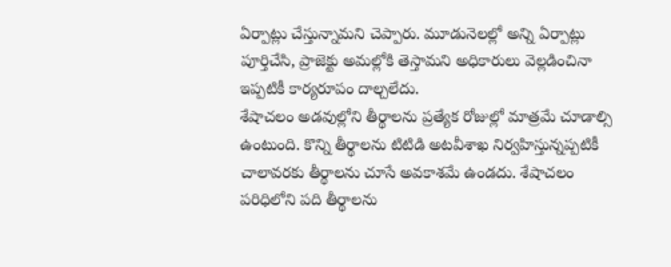ఏర్పాట్లు చేస్తున్నామని చెప్పారు. మూడునెలల్లో అన్ని ఏర్పాట్లు పూర్తిచేసి, ప్రాజెక్టు అమల్లోకి తెస్తామని అధికారులు వెల్లడించినా ఇప్పటికీ కార్యరూపం దాల్చలేదు.
శేషాచలం అడవుల్లోని తీర్థాలను ప్రత్యేక రోజుల్లో మాత్రమే చూడాల్సి ఉంటుంది. కొన్ని తీర్థాలను టిటిడి అటవీశాఖ నిర్వహిస్తున్నప్పటికీ చాలావరకు తీర్థాలను చూసే అవకాశమే ఉండదు. శేషాచలం పరిధిలోని పది తీర్థాలను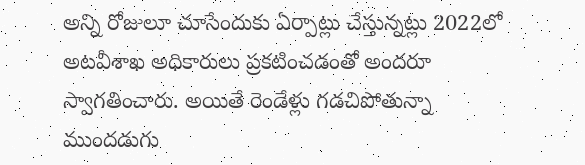అన్ని రోజులూ చూసేందుకు ఏర్పాట్లు చేస్తున్నట్లు 2022లో అటవీశాఖ అధికారులు ప్రకటించడంతో అందరూ స్వాగతించారు. అయితే రెండేళ్లు గడచిపోతున్నా ముందడుగు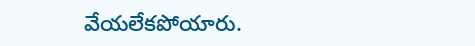వేయలేకపోయారు.